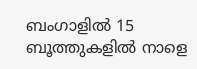ബംഗാളില്‍ 15 ബൂത്തുകളില്‍ നാളെ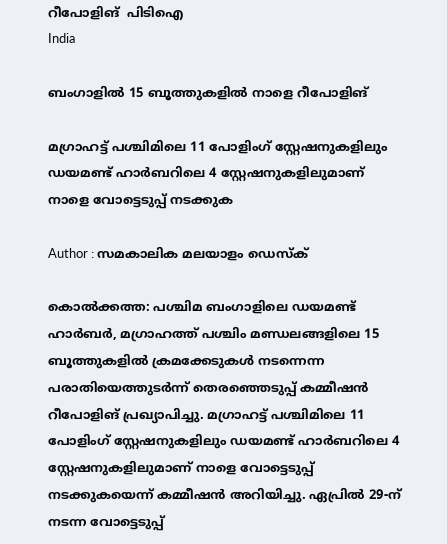റീപോളിങ്  പിടിഐ
India

ബംഗാളില്‍ 15 ബൂത്തുകളില്‍ നാളെ റീപോളിങ്

മഗ്രാഹട്ട് പശ്ചിമിലെ 11 പോളിംഗ് സ്റ്റേഷനുകളിലും ഡയമണ്ട് ഹാര്‍ബറിലെ 4 സ്റ്റേഷനുകളിലുമാണ് നാളെ വോട്ടെടുപ്പ് നടക്കുക

Author : സമകാലിക മലയാളം ഡെസ്ക്

കൊല്‍ക്കത്ത: പശ്ചിമ ബംഗാളിലെ ഡയമണ്ട് ഹാര്‍ബര്‍, മഗ്രാഹത്ത് പശ്ചിം മണ്ഡലങ്ങളിലെ 15 ബൂത്തുകളില്‍ ക്രമക്കേടുകള്‍ നടന്നെന്ന പരാതിയെത്തുടര്‍ന്ന് തെരഞ്ഞെടുപ്പ് കമ്മീഷന്‍ റീപോളിങ് പ്രഖ്യാപിച്ചു. മഗ്രാഹട്ട് പശ്ചിമിലെ 11 പോളിംഗ് സ്റ്റേഷനുകളിലും ഡയമണ്ട് ഹാര്‍ബറിലെ 4 സ്റ്റേഷനുകളിലുമാണ് നാളെ വോട്ടെടുപ്പ് നടക്കുകയെന്ന് കമ്മീഷന്‍ അറിയിച്ചു. ഏപ്രില്‍ 29-ന് നടന്ന വോട്ടെടുപ്പ്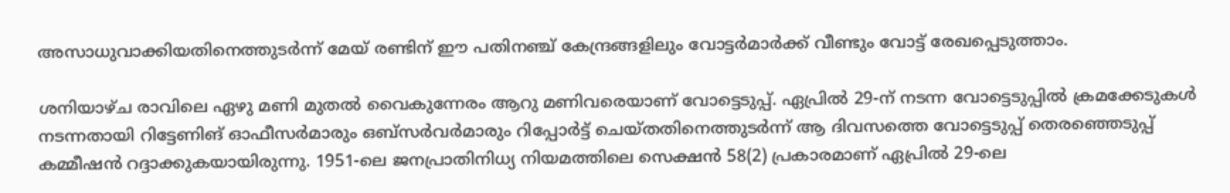അസാധുവാക്കിയതിനെത്തുടര്‍ന്ന് മേയ് രണ്ടിന് ഈ പതിനഞ്ച് കേന്ദ്രങ്ങളിലും വോട്ടര്‍മാര്‍ക്ക് വീണ്ടും വോട്ട് രേഖപ്പെടുത്താം.

ശനിയാഴ്ച രാവിലെ ഏഴു മണി മുതല്‍ വൈകുന്നേരം ആറു മണിവരെയാണ് വോട്ടെടുപ്പ്. ഏപ്രില്‍ 29-ന് നടന്ന വോട്ടെടുപ്പില്‍ ക്രമക്കേടുകള്‍ നടന്നതായി റിട്ടേണിങ് ഓഫീസര്‍മാരും ഒബ്സര്‍വര്‍മാരും റിപ്പോര്‍ട്ട് ചെയ്തതിനെത്തുടര്‍ന്ന് ആ ദിവസത്തെ വോട്ടെടുപ്പ് തെരഞ്ഞെടുപ്പ് കമ്മീഷന്‍ റദ്ദാക്കുകയായിരുന്നു. 1951-ലെ ജനപ്രാതിനിധ്യ നിയമത്തിലെ സെക്ഷന്‍ 58(2) പ്രകാരമാണ് ഏപ്രില്‍ 29-ലെ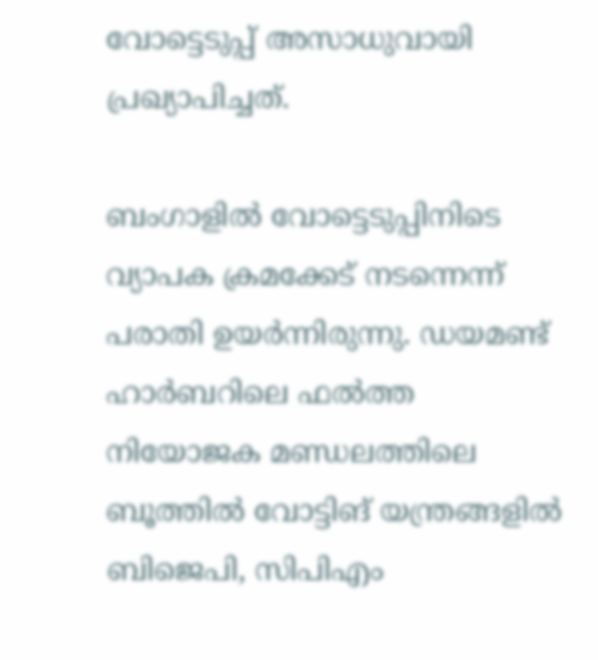വോട്ടെടുപ്പ് അസാധുവായി പ്രഖ്യാപിച്ചത്.

ബംഗാളില്‍ വോട്ടെടുപ്പിനിടെ വ്യാപക ക്രമക്കേട് നടന്നെന്ന് പരാതി ഉയര്‍ന്നിരുന്നു. ഡയമണ്ട് ഹാര്‍ബറിലെ ഫല്‍ത്ത നിയോജക മണ്ഡലത്തിലെ ബൂത്തില്‍ വോട്ടിങ് യന്ത്രങ്ങളില്‍ ബിജെപി, സിപിഎം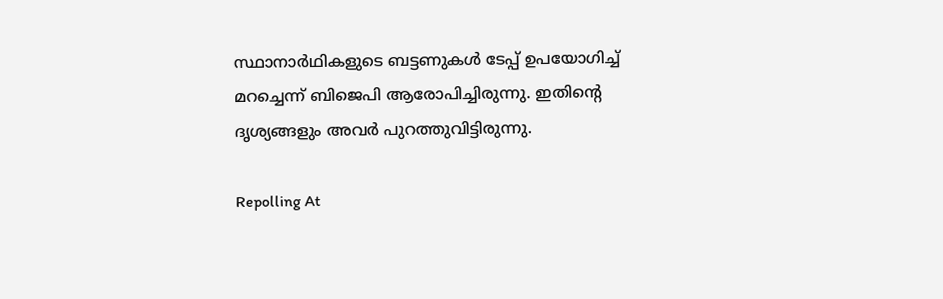സ്ഥാനാര്‍ഥികളുടെ ബട്ടണുകള്‍ ടേപ്പ് ഉപയോഗിച്ച് മറച്ചെന്ന് ബിജെപി ആരോപിച്ചിരുന്നു. ഇതിന്റെ ദൃശ്യങ്ങളും അവര്‍ പുറത്തുവിട്ടിരുന്നു.

Repolling At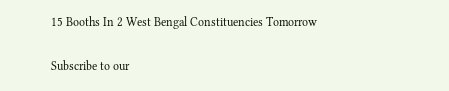15 Booths In 2 West Bengal Constituencies Tomorrow

Subscribe to our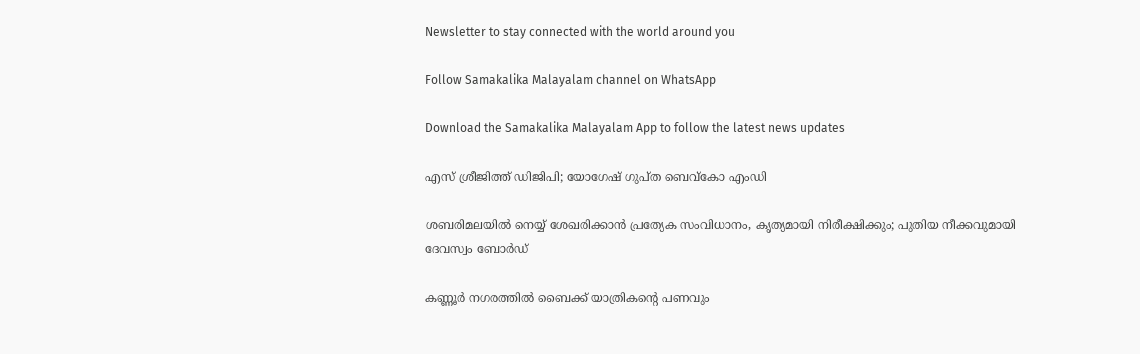Newsletter to stay connected with the world around you

Follow Samakalika Malayalam channel on WhatsApp

Download the Samakalika Malayalam App to follow the latest news updates

എസ് ശ്രീജിത്ത് ഡിജിപി; യോഗേഷ് ഗുപ്ത ബെവ്‌കോ എംഡി

ശബരിമലയിൽ നെയ്യ് ശേഖരിക്കാൻ പ്രത്യേക സംവിധാനം, കൃത്യമായി നിരീക്ഷിക്കും; പുതിയ നീക്കവുമായി ദേവസ്വം ബോർഡ്

കണ്ണൂർ നഗരത്തിൽ ബൈക്ക് യാത്രികന്റെ പണവും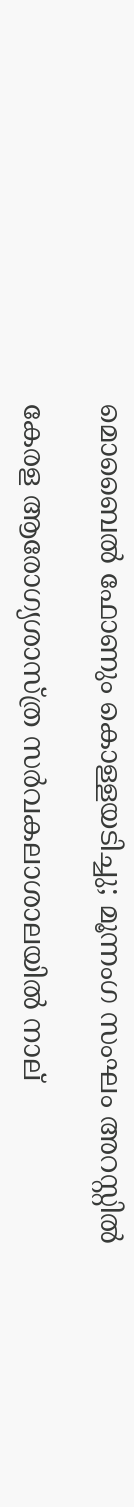മൊബൈൽ ഫോണും കൊള്ളയടിച്ചു; മൂന്നംഗ സംഘം അറസ്റ്റിൽ

കേരള ആരോഗ്യശാസ്ത്ര സര്‍വകലാശാലയില്‍ നാല്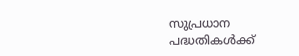സുപ്രധാന പദ്ധതികള്‍ക്ക്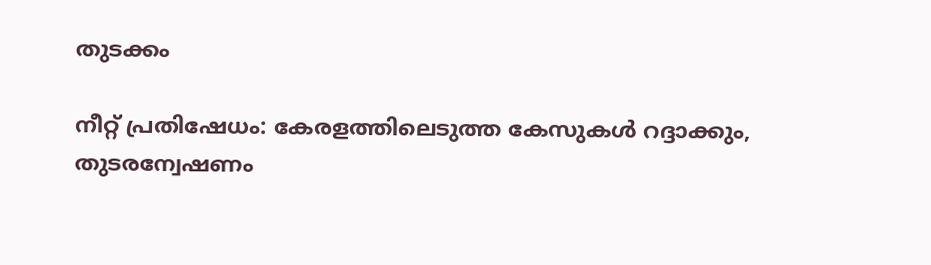തുടക്കം

നീറ്റ് പ്രതിഷേധം: കേരളത്തിലെടുത്ത കേസുകൾ റദ്ദാക്കും, തുടരന്വേഷണം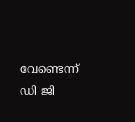വേണ്ടെന്ന് ഡി ജി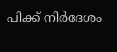പിക്ക് നിർദേശം